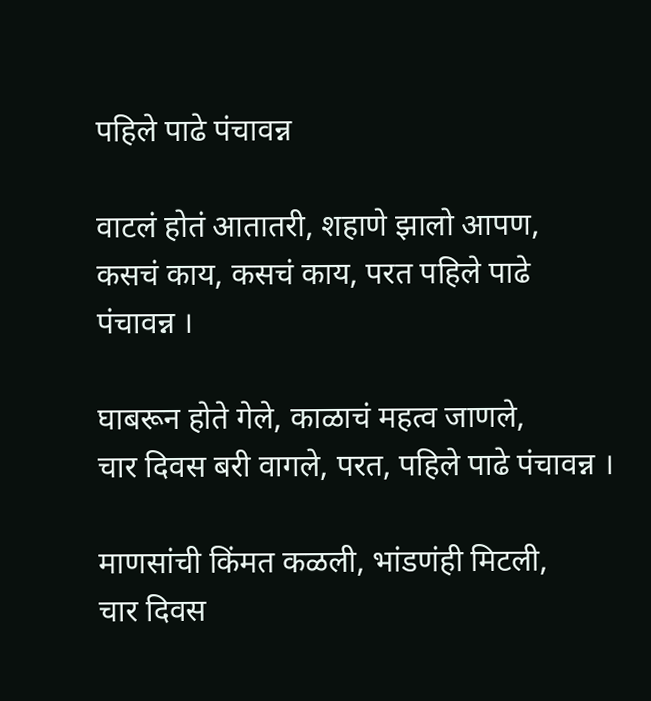पहिले पाढे पंचावन्न

वाटलं होतं आतातरी, शहाणे झालो आपण,
कसचं काय, कसचं काय, परत पहिले पाढे पंचावन्न ।

घाबरून होते गेले, काळाचं महत्व जाणले,
चार दिवस बरी वागले, परत, पहिले पाढे पंचावन्न ।

माणसांची किंमत कळली, भांडणंही मिटली,
चार दिवस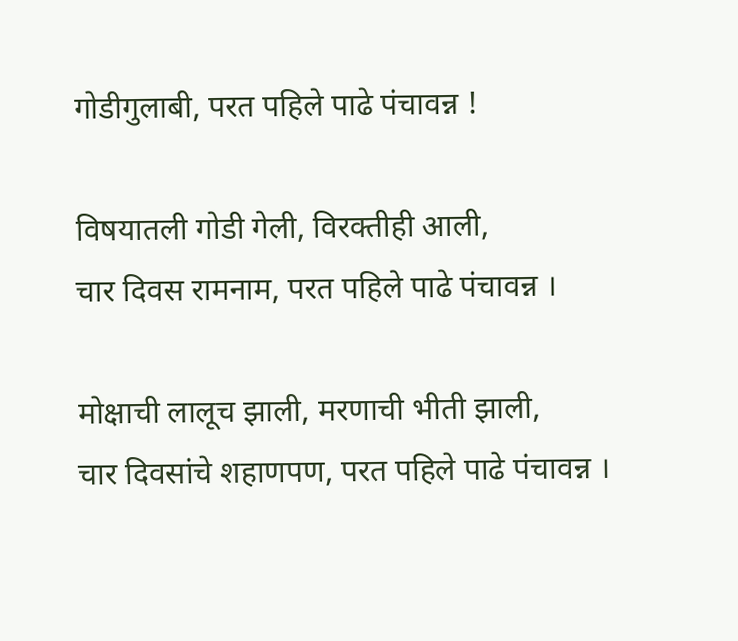गोडीगुलाबी, परत पहिले पाढे पंचावन्न !

विषयातली गोडी गेली, विरक्तीही आली,
चार दिवस रामनाम, परत पहिले पाढे पंचावन्न ।

मोक्षाची लालूच झाली, मरणाची भीती झाली,
चार दिवसांचे शहाणपण, परत पहिले पाढे पंचावन्न ।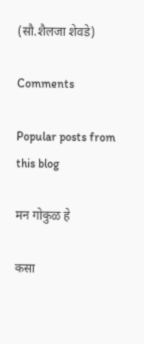(सौ.शैलजा शेवडे)

Comments

Popular posts from this blog

मन गोकुळ हे

कसा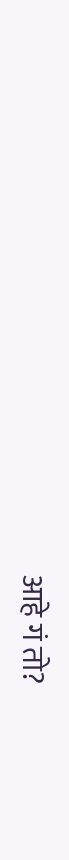आहे गं तो?